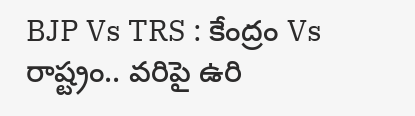BJP Vs TRS : కేంద్రం Vs రాష్ట్రం.. వరిపై ఉరి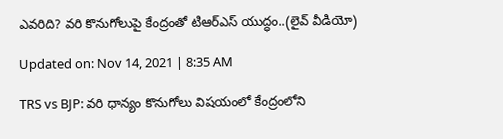ఎవరిది? వరి కొనుగోలుపై కేంద్రంతో టిఆర్ఎస్ యుద్ధం..(లైవ్ వీడియో)

Updated on: Nov 14, 2021 | 8:35 AM

TRS vs BJP: వరి ధాన్యం కొనుగోలు విషయంలో కేంద్రంలోని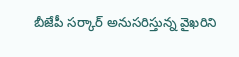బీజేపీ సర్కార్‌ అనుసరిస్తున్న వైఖరిని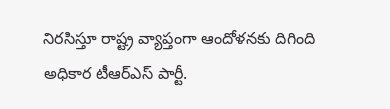నిరసిస్తూ రాష్ట్ర వ్యాప్తంగా ఆందోళనకు దిగింది అధికార టీఆర్ఎస్ పార్టీ.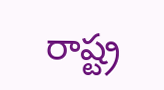రాష్ట్ర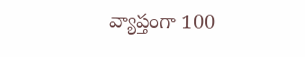వ్యాప్తంగా 100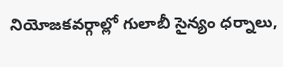నియోజకవర్గాల్లో గులాబీ సైన్యం ధర్నాలు,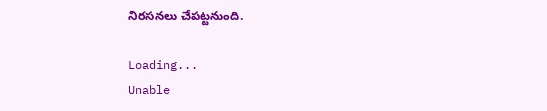నిరసనలు చేపట్టనుంది.

Loading...
Unable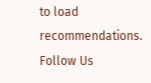to load recommendations.
Follow Us